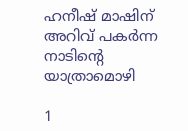ഹനീഷ് മാഷിന് അറിവ് പകര്‍ന്ന നാടിന്റെ യാത്രാമൊഴി

1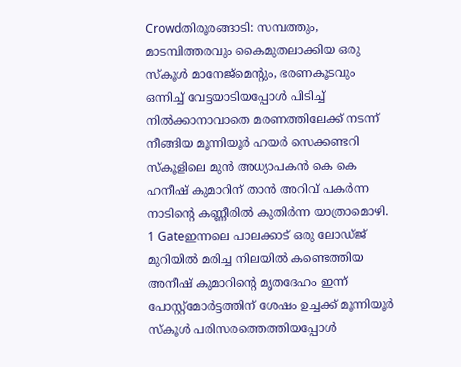Crowdതിരൂരങ്ങാടി: സമ്പത്തും, മാടമ്പിത്തരവും കൈമുതലാക്കിയ ഒരു സ്‌കൂള്‍ മാനേജ്‌മെന്റും, ഭരണകൂടവും ഒന്നിച്ച് വേട്ടയാടിയപ്പോള്‍ പിടിച്ച് നില്‍ക്കാനാവാതെ മരണത്തിലേക്ക് നടന്ന് നീങ്ങിയ മൂന്നിയൂര്‍ ഹയര്‍ സെക്കണ്ടറി സ്‌കൂളിലെ മുന്‍ അധ്യാപകന്‍ കെ കെ ഹനീഷ് കുമാറിന് താന്‍ അറിവ് പകര്‍ന്ന നാടിന്റെ കണ്ണീരില്‍ കുതിര്‍ന്ന യാത്രാമൊഴി.
1 Gateഇന്നലെ പാലക്കാട് ഒരു ലോഡ്ജ് മുറിയില്‍ മരിച്ച നിലയില്‍ കണ്ടെത്തിയ അനീഷ് കുമാറിന്റെ മൃതദേഹം ഇന്ന് പോസ്റ്റ്‌മോര്‍ട്ടത്തിന് ശേഷം ഉച്ചക്ക് മൂന്നിയൂര്‍ സ്‌കൂള്‍ പരിസരത്തെത്തിയപ്പോള്‍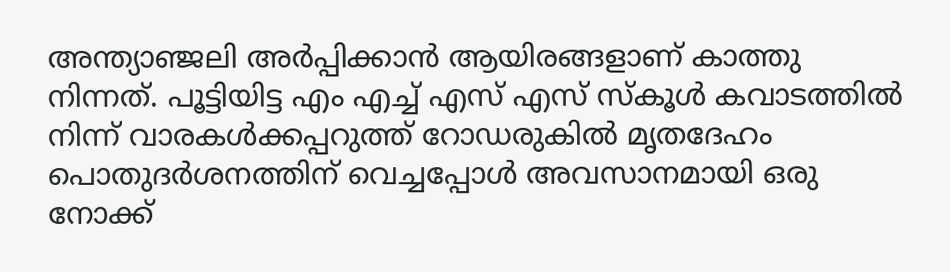അന്ത്യാഞ്ജലി അര്‍പ്പിക്കാന്‍ ആയിരങ്ങളാണ് കാത്തു നിന്നത്. പൂട്ടിയിട്ട എം എച്ച് എസ് എസ് സ്‌കൂള്‍ കവാടത്തില്‍ നിന്ന് വാരകള്‍ക്കപ്പറുത്ത് റോഡരുകില്‍ മൃതദേഹം പൊതുദര്‍ശനത്തിന് വെച്ചപ്പോള്‍ അവസാനമായി ഒരു നോക്ക്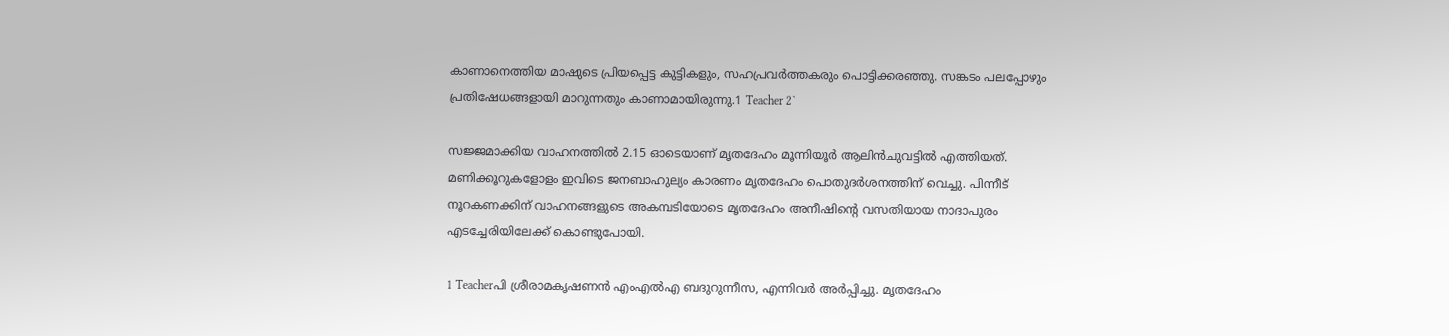കാണാനെത്തിയ മാഷുടെ പ്രിയപ്പെട്ട കുട്ടികളും, സഹപ്രവര്‍ത്തകരും പൊട്ടിക്കരഞ്ഞു. സങ്കടം പലപ്പോഴും പ്രതിഷേധങ്ങളായി മാറുന്നതും കാണാമായിരുന്നു.1 Teacher 2`

സജ്ജമാക്കിയ വാഹനത്തില്‍ 2.15 ഓടെയാണ് മൃതദേഹം മൂന്നിയൂര്‍ ആലിന്‍ചുവട്ടില്‍ എത്തിയത്. മണിക്കൂറുകളോളം ഇവിടെ ജനബാഹുല്യം കാരണം മൃതദേഹം പൊതുദര്‍ശനത്തിന് വെച്ചു. പിന്നീട് നൂറകണക്കിന് വാഹനങ്ങളുടെ അകമ്പടിയോടെ മൃതദേഹം അനീഷിന്റെ വസതിയായ നാദാപുരം എടച്ചേരിയിലേക്ക് കൊണ്ടുപോയി.

1 Teacherപി ശ്രീരാമകൃഷണന്‍ എംഎല്‍എ ബദുറുന്നീസ, എന്നിവര്‍ അര്‍പ്പിച്ചു. മൃതദേഹം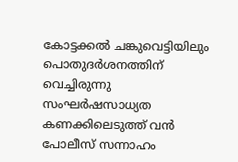കോട്ടക്കല്‍ ചങ്കുവെട്ടിയിലും പൊതുദര്‍ശനത്തിന് വെച്ചിരുന്നു സംഘര്‍ഷസാധ്യത കണക്കിലെടുത്ത് വന്‍ പോലീസ് സന്നാഹം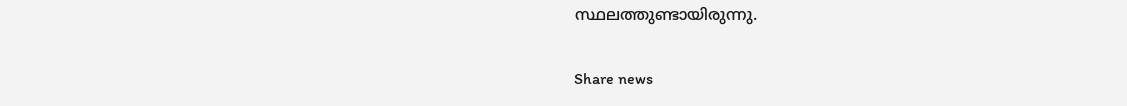സ്ഥലത്തുണ്ടായിരുന്നു.

Share news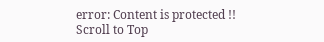error: Content is protected !!
Scroll to Top